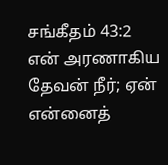சங்கீதம் 43:2
என் அரணாகிய தேவன் நீர்; ஏன் என்னைத்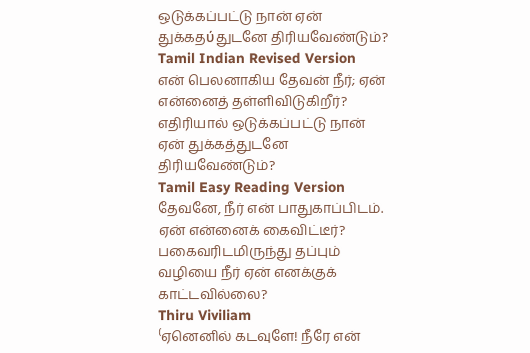ஒடுக்கப்பட்டு நான் ஏன் துக்கதύதுடனே திரியவேண்டும்?
Tamil Indian Revised Version
என் பெலனாகிய தேவன் நீர்; ஏன் என்னைத் தள்ளிவிடுகிறீர்? எதிரியால் ஒடுக்கப்பட்டு நான் ஏன் துக்கத்துடனே திரியவேண்டும்?
Tamil Easy Reading Version
தேவனே, நீர் என் பாதுகாப்பிடம். ஏன் என்னைக் கைவிட்டீர்? பகைவரிடமிருந்து தப்பும் வழியை நீர் ஏன் எனக்குக் காட்டவில்லை?
Thiru Viviliam
⁽ஏனெனில் கடவுளே! நீரே என்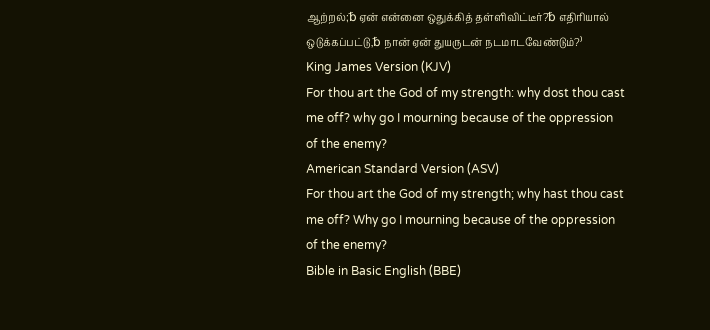ஆற்றல்;␢ ஏன் என்னை ஒதுக்கித் தள்ளிவிட்டீர்?␢ எதிரியால் ஒடுக்கப்பட்டு,␢ நான் ஏன் துயருடன் நடமாடவேண்டும்?⁾
King James Version (KJV)
For thou art the God of my strength: why dost thou cast me off? why go I mourning because of the oppression of the enemy?
American Standard Version (ASV)
For thou art the God of my strength; why hast thou cast me off? Why go I mourning because of the oppression of the enemy?
Bible in Basic English (BBE)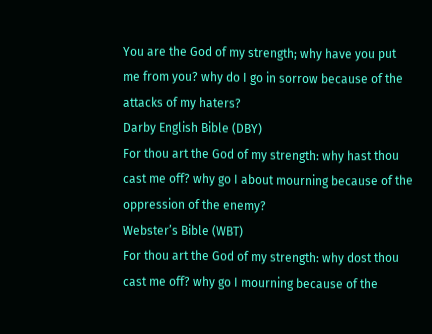You are the God of my strength; why have you put me from you? why do I go in sorrow because of the attacks of my haters?
Darby English Bible (DBY)
For thou art the God of my strength: why hast thou cast me off? why go I about mourning because of the oppression of the enemy?
Webster’s Bible (WBT)
For thou art the God of my strength: why dost thou cast me off? why go I mourning because of the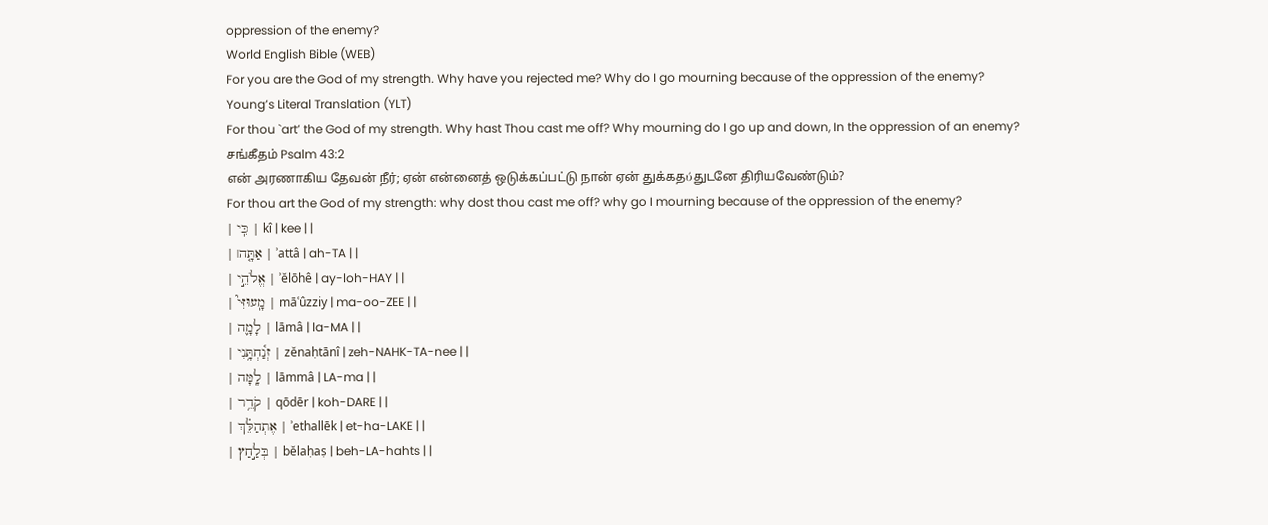oppression of the enemy?
World English Bible (WEB)
For you are the God of my strength. Why have you rejected me? Why do I go mourning because of the oppression of the enemy?
Young’s Literal Translation (YLT)
For thou `art’ the God of my strength. Why hast Thou cast me off? Why mourning do I go up and down, In the oppression of an enemy?
சங்கீதம் Psalm 43:2
என் அரணாகிய தேவன் நீர்; ஏன் என்னைத் ஒடுக்கப்பட்டு நான் ஏன் துக்கதύதுடனே திரியவேண்டும்?
For thou art the God of my strength: why dost thou cast me off? why go I mourning because of the oppression of the enemy?
| כִּֽי | kî | kee | |
| אַתָּ֤ה׀ | ʾattâ | ah-TA | |
| אֱלֹהֵ֣י | ʾĕlōhê | ay-loh-HAY | |
| מָֽעוּזִּי֮ | māʿûzziy | ma-oo-ZEE | |
| לָמָ֪ה | lāmâ | la-MA | |
| זְנַ֫חְתָּ֥נִי | zĕnaḥtānî | zeh-NAHK-TA-nee | |
| לָֽמָּה | lāmmâ | LA-ma | |
| קֹדֵ֥ר | qōdēr | koh-DARE | |
| אֶתְהַלֵּ֗ךְ | ʾethallēk | et-ha-LAKE | |
| בְּלַ֣חַץ | bĕlaḥaṣ | beh-LA-hahts | |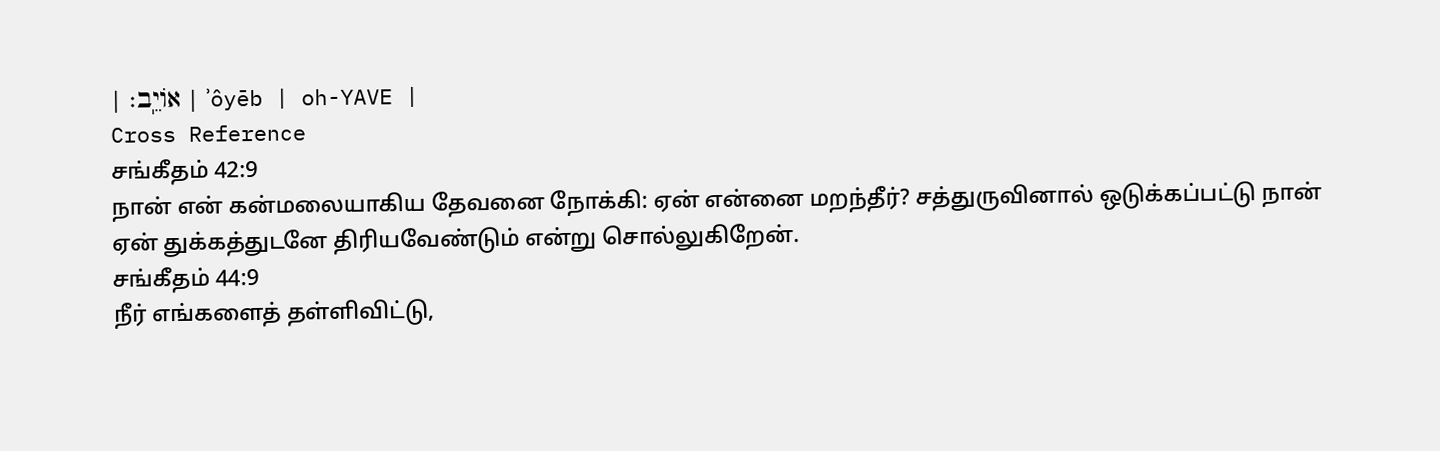| אוֹיֵֽב׃ | ʾôyēb | oh-YAVE |
Cross Reference
சங்கீதம் 42:9
நான் என் கன்மலையாகிய தேவனை நோக்கி: ஏன் என்னை மறந்தீர்? சத்துருவினால் ஒடுக்கப்பட்டு நான் ஏன் துக்கத்துடனே திரியவேண்டும் என்று சொல்லுகிறேன்.
சங்கீதம் 44:9
நீர் எங்களைத் தள்ளிவிட்டு,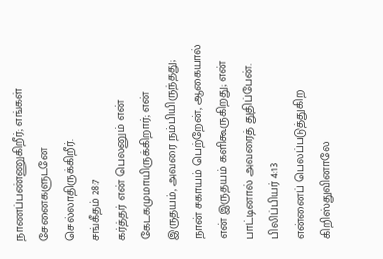நாணப்பண்ணுகிறீர்; எங்கள் சேனைகளுடனே செல்லாதிருக்கிறீர்.
சங்கீதம் 28:7
கர்த்தர் என் பெலனும் என் கேடகமுமாயிருக்கிறார்; என் இருதயம், அவரை நம்பியிருந்தது; நான் சகாயம் பெற்றேன், ஆகையால் என் இருதயம் களிகூருகிறது; என் பாட்டினால் அவரைத் துதிப்பேன்.
பிலிப்பியர் 4:13
என்னைப் பெலப்படுத்துகிற கிறிஸ்துவினாலே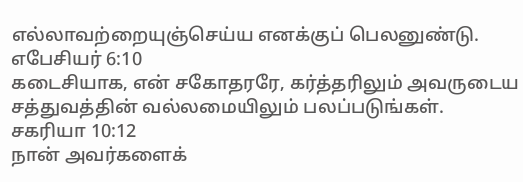எல்லாவற்றையுஞ்செய்ய எனக்குப் பெலனுண்டு.
எபேசியர் 6:10
கடைசியாக, என் சகோதரரே, கர்த்தரிலும் அவருடைய சத்துவத்தின் வல்லமையிலும் பலப்படுங்கள்.
சகரியா 10:12
நான் அவர்களைக்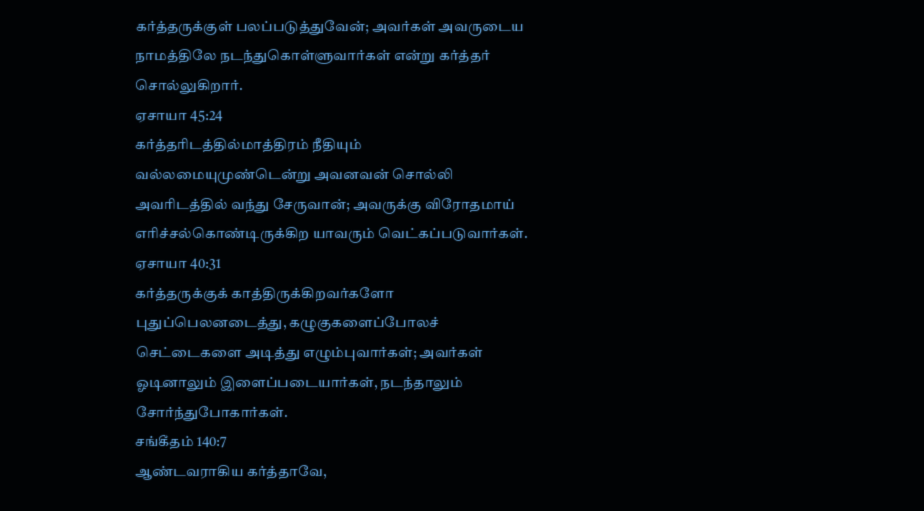கர்த்தருக்குள் பலப்படுத்துவேன்; அவர்கள் அவருடைய நாமத்திலே நடந்துகொள்ளுவார்கள் என்று கர்த்தர் சொல்லுகிறார்.
ஏசாயா 45:24
கர்த்தரிடத்தில்மாத்திரம் நீதியும் வல்லமையுமுண்டென்று அவனவன் சொல்லி அவரிடத்தில் வந்து சேருவான்; அவருக்கு விரோதமாய் எரிச்சல்கொண்டிருக்கிற யாவரும் வெட்கப்படுவார்கள்.
ஏசாயா 40:31
கர்த்தருக்குக் காத்திருக்கிறவர்களோ புதுப்பெலனடைத்து, கழுகுகளைப்போலச் செட்டைகளை அடித்து எழும்புவார்கள்; அவர்கள் ஓடினாலும் இளைப்படையார்கள், நடந்தாலும் சோர்ந்துபோகார்கள்.
சங்கீதம் 140:7
ஆண்டவராகிய கர்த்தாவே,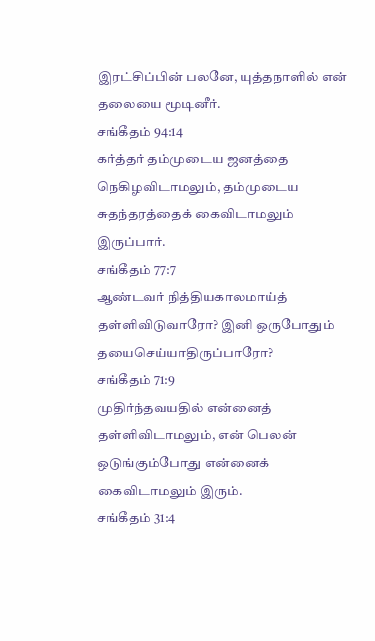இரட்சிப்பின் பலனே, யுத்தநாளில் என் தலையை மூடினீர்.
சங்கீதம் 94:14
கர்த்தர் தம்முடைய ஜனத்தை நெகிழவிடாமலும், தம்முடைய சுதந்தரத்தைக் கைவிடாமலும் இருப்பார்.
சங்கீதம் 77:7
ஆண்டவர் நித்தியகாலமாய்த் தள்ளிவிடுவாரோ? இனி ஒருபோதும் தயைசெய்யாதிருப்பாரோ?
சங்கீதம் 71:9
முதிர்ந்தவயதில் என்னைத் தள்ளிவிடாமலும், என் பெலன் ஒடுங்கும்போது என்னைக் கைவிடாமலும் இரும்.
சங்கீதம் 31:4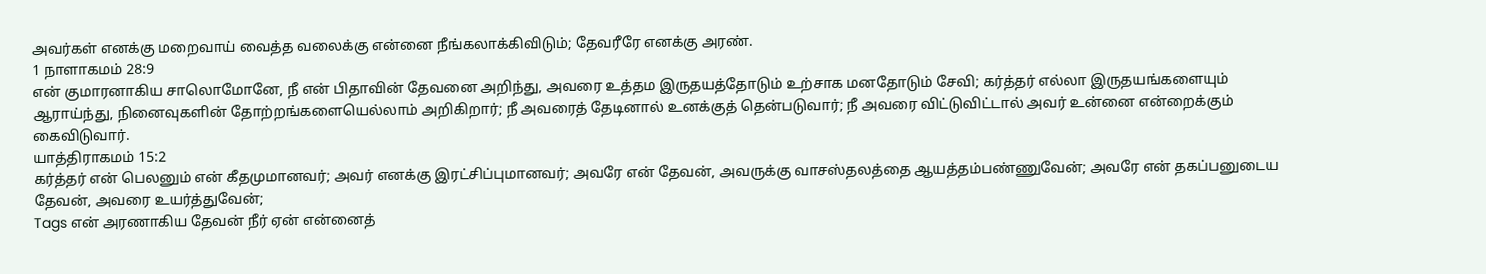அவர்கள் எனக்கு மறைவாய் வைத்த வலைக்கு என்னை நீங்கலாக்கிவிடும்; தேவரீரே எனக்கு அரண்.
1 நாளாகமம் 28:9
என் குமாரனாகிய சாலொமோனே, நீ என் பிதாவின் தேவனை அறிந்து, அவரை உத்தம இருதயத்தோடும் உற்சாக மனதோடும் சேவி; கர்த்தர் எல்லா இருதயங்களையும் ஆராய்ந்து, நினைவுகளின் தோற்றங்களையெல்லாம் அறிகிறார்; நீ அவரைத் தேடினால் உனக்குத் தென்படுவார்; நீ அவரை விட்டுவிட்டால் அவர் உன்னை என்றைக்கும் கைவிடுவார்.
யாத்திராகமம் 15:2
கர்த்தர் என் பெலனும் என் கீதமுமானவர்; அவர் எனக்கு இரட்சிப்புமானவர்; அவரே என் தேவன், அவருக்கு வாசஸ்தலத்தை ஆயத்தம்பண்ணுவேன்; அவரே என் தகப்பனுடைய தேவன், அவரை உயர்த்துவேன்;
Tags என் அரணாகிய தேவன் நீர் ஏன் என்னைத்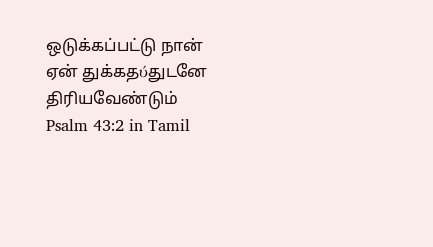ஒடுக்கப்பட்டு நான் ஏன் துக்கதύதுடனே திரியவேண்டும்
Psalm 43:2 in Tamil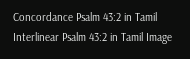Concordance Psalm 43:2 in Tamil Interlinear Psalm 43:2 in Tamil Image